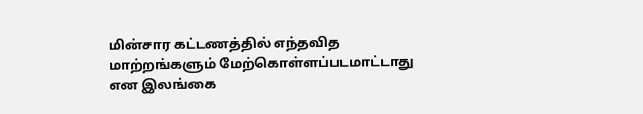மின்சார கட்டணத்தில் எந்தவித மாற்றங்களும் மேற்கொள்ளப்படமாட்டாது என இலங்கை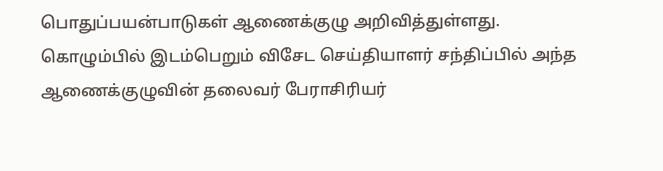பொதுப்பயன்பாடுகள் ஆணைக்குழு அறிவித்துள்ளது.
கொழும்பில் இடம்பெறும் விசேட செய்தியாளர் சந்திப்பில் அந்த ஆணைக்குழுவின் தலைவர் பேராசிரியர்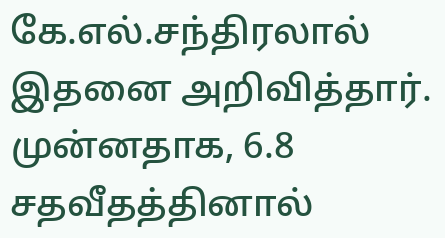கே.எல்.சந்திரலால் இதனை அறிவித்தார்.
முன்னதாக, 6.8 சதவீதத்தினால்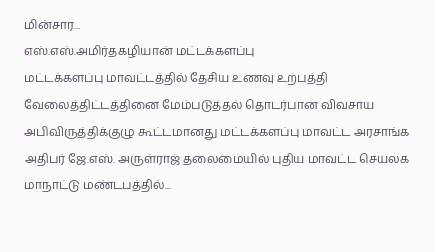மின்சார...
எஸ்.எஸ்.அமிர்தகழியான் மட்டக்களப்பு
மட்டக்களப்பு மாவட்டத்தில் தேசிய உணவு உற்பத்தி வேலைத்திட்டத்தினை மேம்படுத்தல் தொடர்பான விவசாய அபிவிருத்திக்குழு கூட்டமானது மட்டக்களப்பு மாவட்ட அரசாங்க அதிபர் ஜே.எஸ். அருள்ராஜ் தலைமையில் புதிய மாவட்ட செயலக மாநாட்டு மண்டபத்தில்...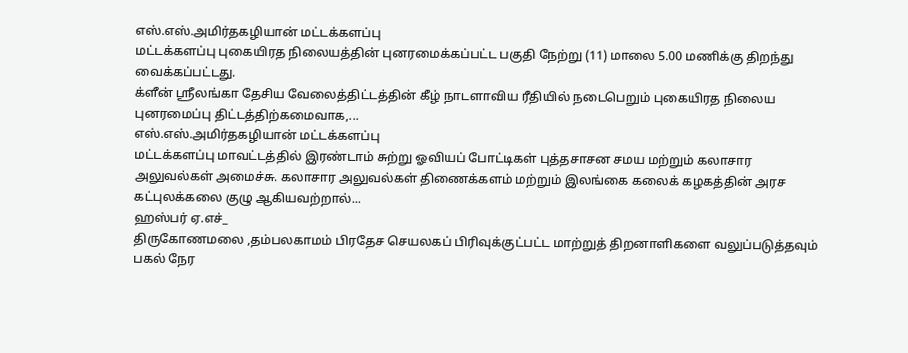எஸ்.எஸ்.அமிர்தகழியான் மட்டக்களப்பு
மட்டக்களப்பு புகையிரத நிலையத்தின் புனரமைக்கப்பட்ட பகுதி நேற்று (11) மாலை 5.00 மணிக்கு திறந்து வைக்கப்பட்டது.
க்ளீன் ஸ்ரீலங்கா தேசிய வேலைத்திட்டத்தின் கீழ் நாடளாவிய ரீதியில் நடைபெறும் புகையிரத நிலைய புனரமைப்பு திட்டத்திற்கமைவாக,...
எஸ்.எஸ்.அமிர்தகழியான் மட்டக்களப்பு
மட்டக்களப்பு மாவட்டத்தில் இரண்டாம் சுற்று ஓவியப் போட்டிகள் புத்தசாசன சமய மற்றும் கலாசார அலுவல்கள் அமைச்சு. கலாசார அலுவல்கள் திணைக்களம் மற்றும் இலங்கை கலைக் கழகத்தின் அரச கட்புலக்கலை குழு ஆகியவற்றால்...
ஹஸ்பர் ஏ.எச்_
திருகோணமலை ,தம்பலகாமம் பிரதேச செயலகப் பிரிவுக்குட்பட்ட மாற்றுத் திறனாளிகளை வலுப்படுத்தவும் பகல் நேர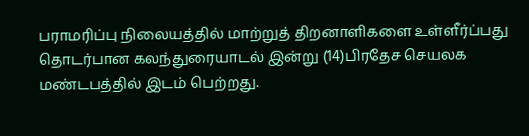பராமரிப்பு நிலையத்தில் மாற்றுத் திறனாளிகளை உள்ளீர்ப்பது தொடர்பான கலந்துரையாடல் இன்று (14)பிரதேச செயலக மண்டபத்தில் இடம் பெற்றது.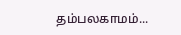தம்பலகாமம்...